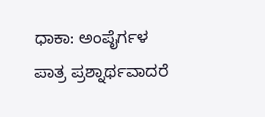ಧಾಕಾ: ಅಂಪೈರ್ಗಳ ಪಾತ್ರ ಪ್ರಶ್ನಾರ್ಥವಾದರೆ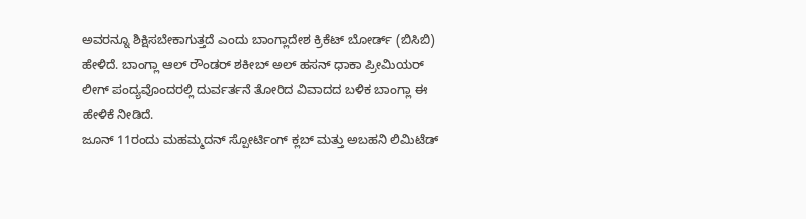ಅವರನ್ನೂ ಶಿಕ್ಷಿಸಬೇಕಾಗುತ್ತದೆ ಎಂದು ಬಾಂಗ್ಲಾದೇಶ ಕ್ರಿಕೆಟ್ ಬೋರ್ಡ್ (ಬಿಸಿಬಿ) ಹೇಳಿದೆ. ಬಾಂಗ್ಲಾ ಆಲ್ ರೌಂಡರ್ ಶಕೀಬ್ ಅಲ್ ಹಸನ್ ಧಾಕಾ ಪ್ರೀಮಿಯರ್ ಲೀಗ್ ಪಂದ್ಯವೊಂದರಲ್ಲಿ ದುರ್ವರ್ತನೆ ತೋರಿದ ವಿವಾದದ ಬಳಿಕ ಬಾಂಗ್ಲಾ ಈ ಹೇಳಿಕೆ ನೀಡಿದೆ.
ಜೂನ್ 11ರಂದು ಮಹಮ್ಮದನ್ ಸ್ಪೋರ್ಟಿಂಗ್ ಕ್ಲಬ್ ಮತ್ತು ಅಬಹನಿ ಲಿಮಿಟೆಡ್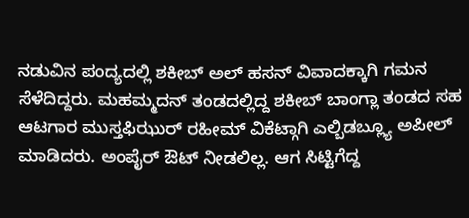ನಡುವಿನ ಪಂದ್ಯದಲ್ಲಿ ಶಕೀಬ್ ಅಲ್ ಹಸನ್ ವಿವಾದಕ್ಕಾಗಿ ಗಮನ ಸೆಳೆದಿದ್ದರು. ಮಹಮ್ಮದನ್ ತಂಡದಲ್ಲಿದ್ದ ಶಕೀಬ್ ಬಾಂಗ್ಲಾ ತಂಡದ ಸಹ ಆಟಗಾರ ಮುಸ್ತಫಿಝುರ್ ರಹೀಮ್ ವಿಕೆಟ್ಗಾಗಿ ಎಲ್ಬಿಡಬ್ಲ್ಯೂ ಅಪೀಲ್ ಮಾಡಿದರು. ಅಂಪೈರ್ ಔಟ್ ನೀಡಲಿಲ್ಲ. ಆಗ ಸಿಟ್ಟಿಗೆದ್ದ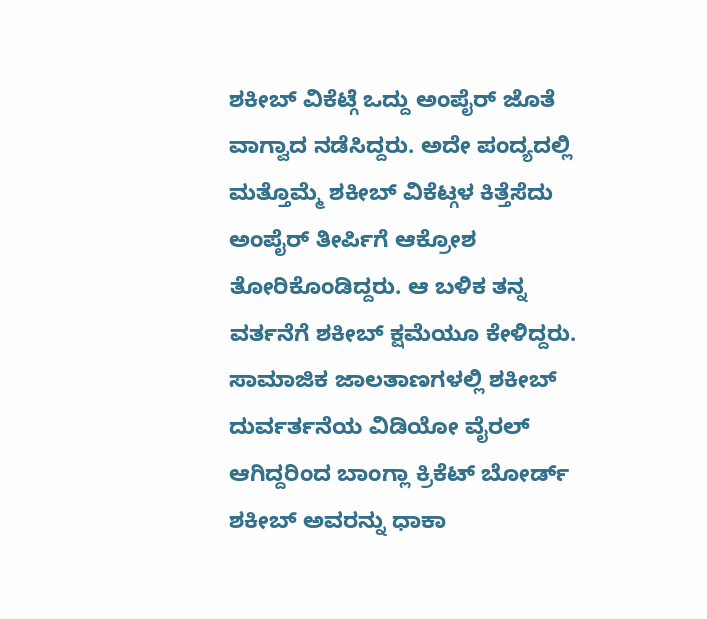ಶಕೀಬ್ ವಿಕೆಟ್ಗೆ ಒದ್ದು ಅಂಪೈರ್ ಜೊತೆ ವಾಗ್ವಾದ ನಡೆಸಿದ್ದರು. ಅದೇ ಪಂದ್ಯದಲ್ಲಿ ಮತ್ತೊಮ್ಮೆ ಶಕೀಬ್ ವಿಕೆಟ್ಗಳ ಕಿತ್ತೆಸೆದು ಅಂಪೈರ್ ತೀರ್ಪಿಗೆ ಆಕ್ರೋಶ ತೋರಿಕೊಂಡಿದ್ದರು. ಆ ಬಳಿಕ ತನ್ನ ವರ್ತನೆಗೆ ಶಕೀಬ್ ಕ್ಷಮೆಯೂ ಕೇಳಿದ್ದರು.
ಸಾಮಾಜಿಕ ಜಾಲತಾಣಗಳಲ್ಲಿ ಶಕೀಬ್ ದುರ್ವರ್ತನೆಯ ವಿಡಿಯೋ ವೈರಲ್ ಆಗಿದ್ದರಿಂದ ಬಾಂಗ್ಲಾ ಕ್ರಿಕೆಟ್ ಬೋರ್ಡ್ ಶಕೀಬ್ ಅವರನ್ನು ಧಾಕಾ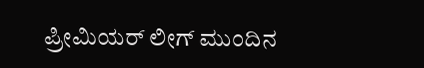ಪ್ರೀಮಿಯರ್ ಲೀಗ್ ಮುಂದಿನ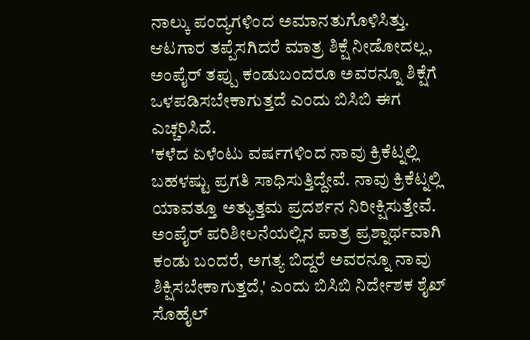ನಾಲ್ಕು ಪಂದ್ಯಗಳಿಂದ ಅಮಾನತುಗೊಳಿಸಿತ್ತು. ಆಟಗಾರ ತಪ್ಪೆಸಗಿದರೆ ಮಾತ್ರ ಶಿಕ್ಷೆ ನೀಡೋದಲ್ಲ, ಅಂಪೈರ್ ತಪ್ಪು ಕಂಡುಬಂದರೂ ಅವರನ್ನೂ ಶಿಕ್ಷೆಗೆ ಒಳಪಡಿಸಬೇಕಾಗುತ್ತದೆ ಎಂದು ಬಿಸಿಬಿ ಈಗ ಎಚ್ಚರಿಸಿದೆ.
'ಕಳೆದ ಏಳೆಂಟು ವರ್ಷಗಳಿಂದ ನಾವು ಕ್ರಿಕೆಟ್ನಲ್ಲಿ ಬಹಳಷ್ಟು ಪ್ರಗತಿ ಸಾಧಿಸುತ್ತಿದ್ದೇವೆ. ನಾವು ಕ್ರಿಕೆಟ್ನಲ್ಲಿ ಯಾವತ್ತೂ ಅತ್ಯುತ್ತಮ ಪ್ರದರ್ಶನ ನಿರೀಕ್ಷಿಸುತ್ತೇವೆ. ಅಂಪೈರ್ ಪರಿಶೀಲನೆಯಲ್ಲಿನ ಪಾತ್ರ ಪ್ರಶ್ನಾರ್ಥವಾಗಿ ಕಂಡು ಬಂದರೆ, ಅಗತ್ಯ ಬಿದ್ದರೆ ಅವರನ್ನೂ ನಾವು ಶಿಕ್ಷಿಸಬೇಕಾಗುತ್ತದೆ,' ಎಂದು ಬಿಸಿಬಿ ನಿರ್ದೇಶಕ ಶೈಖ್ ಸೊಹೈಲ್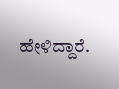ಹೇಳಿದ್ದಾರೆ.